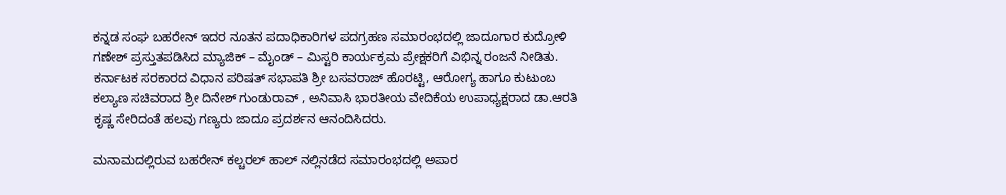ಕನ್ನಡ ಸಂಘ ಬಹರೇನ್ ಇದರ ನೂತನ ಪದಾಧಿಕಾರಿಗಳ ಪದಗ್ರಹಣ ಸಮಾರಂಭದಲ್ಲಿ ಜಾದೂಗಾರ ಕುದ್ರೋಳಿ ಗಣೇಶ್ ಪ್ರಸ್ತುತಪಡಿಸಿದ ಮ್ಯಾಜಿಕ್ – ಮೈಂಡ್ – ಮಿಸ್ಟರಿ ಕಾರ್ಯಕ್ರಮ ಪ್ರೇಕ್ಷಕರಿಗೆ ವಿಭಿನ್ನ ರಂಜನೆ ನೀಡಿತು.
ಕರ್ನಾಟಕ ಸರಕಾರದ ವಿಧಾನ ಪರಿಷತ್ ಸಭಾಪತಿ ಶ್ರೀ ಬಸವರಾಜ್ ಹೊರಟ್ಟಿ, ಆರೋಗ್ಯ ಹಾಗೂ ಕುಟುಂಬ ಕಲ್ಯಾಣ ಸಚಿವರಾದ ಶ್ರೀ ದಿನೇಶ್ ಗುಂಡುರಾವ್ , ಅನಿವಾಸಿ ಭಾರತೀಯ ವೇದಿಕೆಯ ಉಪಾಧ್ಯಕ್ಷರಾದ ಡಾ.ಆರತಿ ಕೃಷ್ಣ ಸೇರಿದಂತೆ ಹಲವು ಗಣ್ಯರು ಜಾದೂ ಪ್ರದರ್ಶನ ಆನಂದಿಸಿದರು.

ಮನಾಮದಲ್ಲಿರುವ ಬಹರೇನ್ ಕಲ್ಚರಲ್ ಹಾಲ್ ನಲ್ಲಿನಡೆದ ಸಮಾರಂಭದಲ್ಲಿ ಅಪಾರ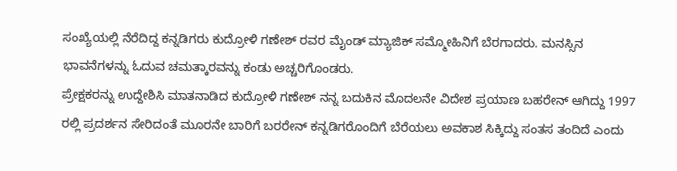ಸಂಖ್ಯೆಯಲ್ಲಿ ನೆರೆದಿದ್ದ ಕನ್ನಡಿಗರು ಕುದ್ರೋಳಿ ಗಣೇಶ್ ರವರ ಮೈಂಡ್ ಮ್ಯಾಜಿಕ್ ಸಮ್ಮೋಹಿನಿಗೆ ಬೆರಗಾದರು. ಮನಸ್ಸಿನ ಭಾವನೆಗಳನ್ನು ಓದುವ ಚಮತ್ಕಾರವನ್ನು ಕಂಡು ಅಚ್ಚರಿಗೊಂಡರು.
ಪ್ರೇಕ್ಷಕರನ್ನು ಉದ್ದೇಶಿಸಿ ಮಾತನಾಡಿದ ಕುದ್ರೋಳಿ ಗಣೇಶ್ ನನ್ನ ಬದುಕಿನ ಮೊದಲನೇ ವಿದೇಶ ಪ್ರಯಾಣ ಬಹರೇನ್ ಆಗಿದ್ದು 1997 ರಲ್ಲಿ ಪ್ರದರ್ಶನ ಸೇರಿದಂತೆ ಮೂರನೇ ಬಾರಿಗೆ ಬರರೇನ್ ಕನ್ನಡಿಗರೊಂದಿಗೆ ಬೆರೆಯಲು ಅವಕಾಶ ಸಿಕ್ಕಿದ್ದು ಸಂತಸ ತಂದಿದೆ ಎಂದು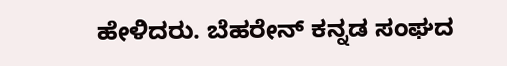ಹೇಳಿದರು. ಬೆಹರೇನ್ ಕನ್ನಡ ಸಂಘದ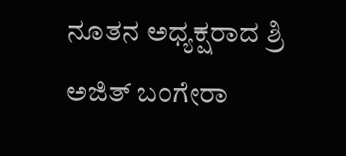ನೂತನ ಅಧ್ಯಕ್ಷರಾದ ಶ್ರಿ ಅಜಿತ್ ಬಂಗೇರಾ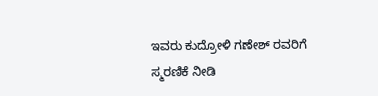ಇವರು ಕುದ್ರೋಳಿ ಗಣೇಶ್ ರವರಿಗೆ ಸ್ಮರಣಿಕೆ ನೀಡಿ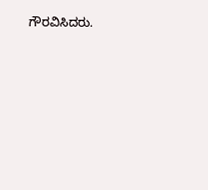ಗೌರವಿಸಿದರು.